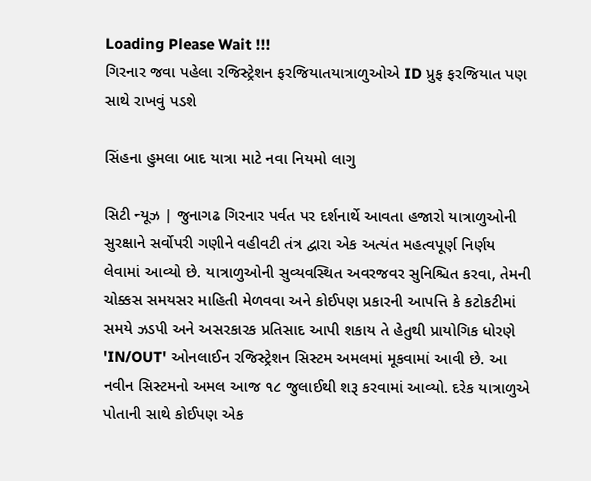Loading Please Wait !!!
ગિરનાર જવા પહેલા રજિસ્ટ્રેશન ફરજિયાતયાત્રાળુઓએ ID પ્રુફ ફરજિયાત પણ સાથે રાખવું પડશે

સિંહના હુમલા બાદ યાત્રા માટે નવા નિયમો લાગુ

સિટી ન્યૂઝ | જુનાગઢ ગિરનાર પર્વત પર દર્શનાર્થે આવતા હજારો યાત્રાળુઓની સુરક્ષાને સર્વોપરી ગણીને વહીવટી તંત્ર દ્વારા એક અત્યંત મહત્વપૂર્ણ નિર્ણય લેવામાં આવ્યો છે. યાત્રાળુઓની સુવ્યવસ્થિત અવરજવર સુનિશ્ચિત કરવા, તેમની ચોક્કસ સમયસર માહિતી મેળવવા અને કોઈપણ પ્રકારની આપત્તિ કે કટોકટીમાં સમયે ઝડપી અને અસરકારક પ્રતિસાદ આપી શકાય તે હેતુથી પ્રાયોગિક ધોરણે 'IN/OUT' ઓનલાઈન રજિસ્ટ્રેશન સિસ્ટમ અમલમાં મૂકવામાં આવી છે. આ નવીન સિસ્ટમનો અમલ આજ ૧૮ જુલાઈથી શરૂ કરવામાં આવ્યો. દરેક યાત્રાળુએ પોતાની સાથે કોઈપણ એક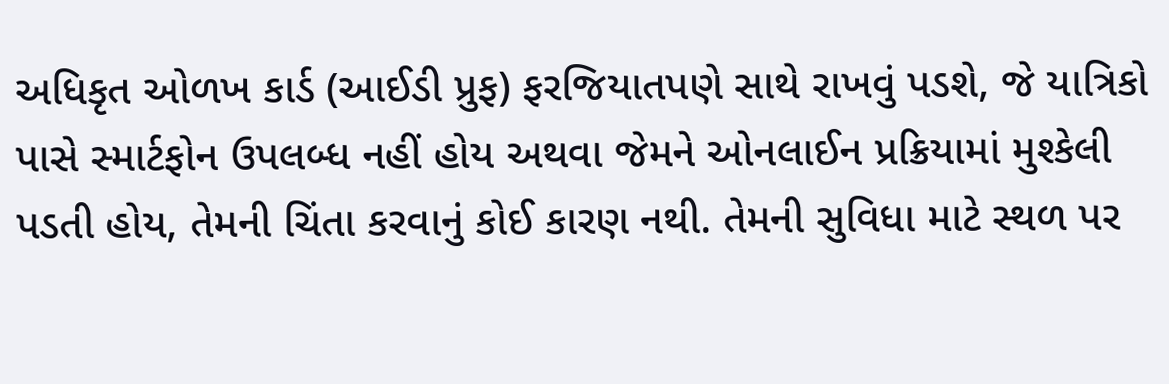અધિકૃત ઓળખ કાર્ડ (આઈડી પ્રુફ) ફરજિયાતપણે સાથે રાખવું પડશે, જે યાત્રિકો પાસે સ્માર્ટફોન ઉપલબ્ધ નહીં હોય અથવા જેમને ઓનલાઈન પ્રક્રિયામાં મુશ્કેલી પડતી હોય, તેમની ચિંતા કરવાનું કોઈ કારણ નથી. તેમની સુવિધા માટે સ્થળ પર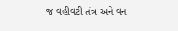જ વહીવટી તંત્ર અને વન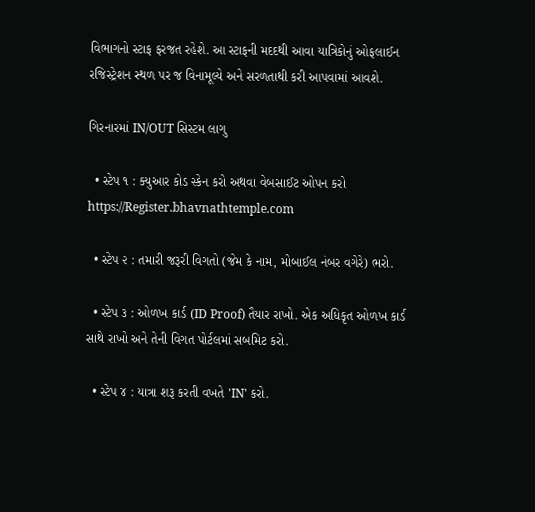વિભાગનો સ્ટાફ ફરજત રહેશે. આ સ્ટાફની મદદથી આવા યાત્રિકોનું ઓફલાઈન રજિસ્ટ્રેશન સ્થળ પર જ વિનામૂલ્યે અને સરળતાથી કરી આપવામાં આવશે.

ગિરનારમાં IN/OUT સિસ્ટમ લાગુ

  • સ્ટેપ ૧ : ક્યુઆર કોડ સ્કેન કરો અથવા વેબસાઈટ ઓપન કરો https://Register.bhavnathtemple.com

  • સ્ટેપ ૨ : તમારી જરૂરી વિગતો (જેમ કે નામ, મોબાઈલ નંબર વગેરે) ભરો.

  • સ્ટેપ ૩ : ઓળખ કાર્ડ (ID Proof) તૈયાર રાખો. એક અધિકૃત ઓળખ કાર્ડ સાથે રાખો અને તેની વિગત પોર્ટલમાં સબમિટ કરો.

  • સ્ટેપ ૪ : યાત્રા શરૂ કરતી વખતે 'IN' કરો.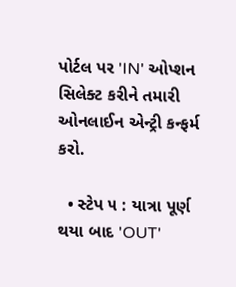પોર્ટલ પર 'IN' ઓપ્શન સિલેક્ટ કરીને તમારી ઓનલાઈન એન્ટ્રી કન્ફર્મ કરો.

  • સ્ટેપ ૫ : યાત્રા પૂર્ણ થયા બાદ 'OUT'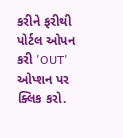કરીને ફરીથી પોર્ટલ ઓપન કરી 'OUT' ઓપ્શન પર ક્લિક કરો.